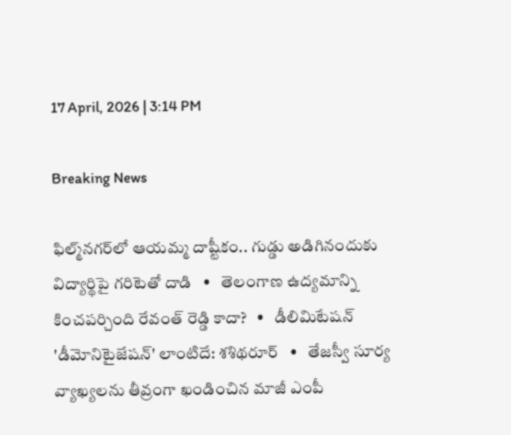17 April, 2026 | 3:14 PM

Breaking News

ఫిల్మ్‌నగర్‌లో ఆయమ్మ దాష్టీకం.. గుడ్డు అడిగినందుకు విద్యార్థిపై గరిటెతో దాడి   •   తెలంగాణ ఉద్యమాన్ని కించపర్చింది రేవంత్ రెడ్డి కాదా?   •   డీలిమిటేషన్ 'డీమోనిటైజేషన్' లాంటిదే: శశిథరూర్   •   తేజస్వీ సూర్య వ్యాఖ్యలను తీవ్రంగా ఖండించిన మాజీ ఎంపీ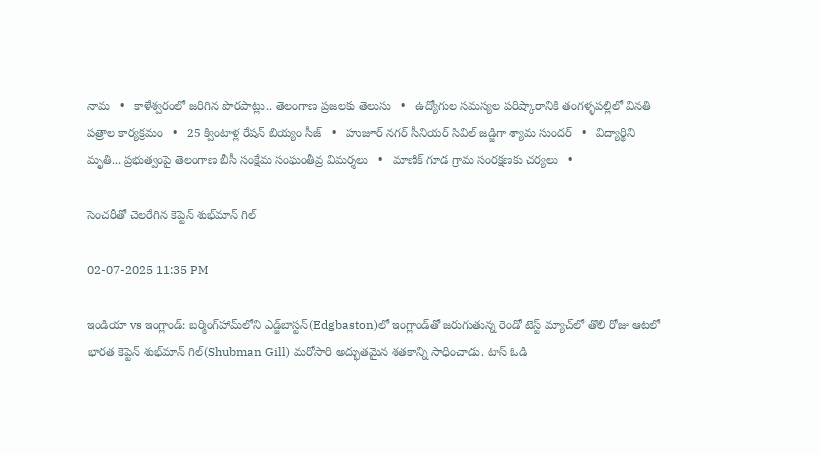నామ   •   కాళేశ్వరంలో జరిగిన పొరపాట్లు.. తెలంగాణ ప్రజలకు తెలుసు   •   ఉద్యోగుల సమస్యల పరిష్కారానికి తంగళ్ళపల్లిలో వినతి పత్రాల కార్యక్రమం   •   25 క్వింటాళ్ల రేషన్ బియ్యం సీజ్   •   హుజూర్ నగర్ సీనియర్ సివిల్ జడ్జిగా శ్యామ సుందర్   •   విద్యార్థిని మృతి... ప్రభుత్వంపై తెలంగాణ బీసీ సంక్షేమ సంఘంతీవ్ర విమర్శలు   •   మాణిక్ గూడ గ్రామ సంరక్షణకు చర్యలు   •

సెంచరీతో చెలరేగిన కెప్టెన్ శుభ్‌మాన్ గిల్

02-07-2025 11:35 PM

ఇండియా vs ఇంగ్లాండ్: బర్మింగ్‌హామ్‌లోని ఎడ్జ్‌బాస్టన్‌(Edgbaston)లో ఇంగ్లాండ్‌తో జరుగుతున్న రెండో టెస్ట్ మ్యాచ్‌లో తొలి రోజు ఆటలో భారత కెప్టెన్ శుభ్‌మాన్ గిల్(Shubman Gill) మరోసారి అద్భుతమైన శతకాన్ని సాధించాడు. టాస్ ఓడి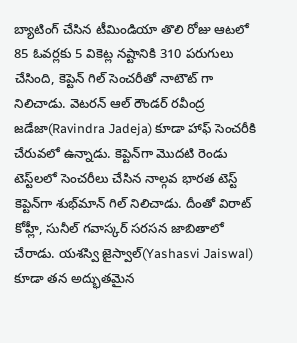బ్యాటింగ్ చేసిన టీమిండియా తొలి రోజు ఆటలో 85 ఓవర్లకు 5 వికెట్ల నష్టానికి 310 పరుగులు చేసింది, కెప్టెన్ గిల్ సెంచరీతో నాటౌట్ గా నిలిచాడు. వెటరన్ ఆల్ రౌండర్ రవీంద్ర జడేజా(Ravindra Jadeja) కూడా హాఫ్ సెంచరీకి చేరువలో ఉన్నాడు. కెప్టెన్‌గా మొదటి రెండు టెస్ట్‌లలో సెంచరీలు చేసిన నాల్గవ భారత టెస్ట్ కెప్టెన్‌గా శుభ్‌మాన్ గిల్ నిలిచాడు. దీంతో విరాట్ కోహ్లీ, సునీల్ గవాస్కర్‌ సరసన జాబితాలో చేరాడు. యశస్వి జైస్వాల్(Yashasvi Jaiswal) కూడా తన అద్భుతమైన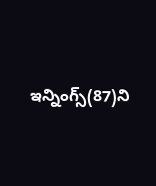ఇన్నింగ్స్(87)ని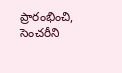ప్రారంభించి, సెంచరీని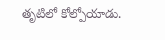తృటిలో కోల్పోయాడు.